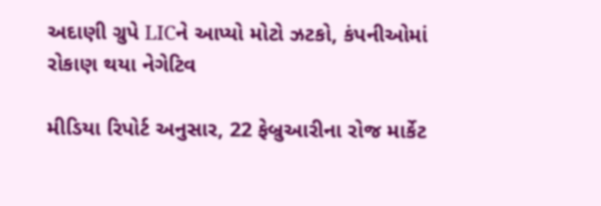અદાણી ગ્રુપે LICને આપ્યો મોટો ઝટકો, કંપનીઓમાં રોકાણ થયા નેગેટિવ

મીડિયા રિપોર્ટ અનુસાર, 22 ફેબ્રુઆરીના રોજ માર્કેટ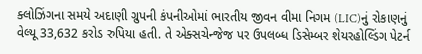ક્લોઝિંગના સમયે અદાણી ગ્રુપની કંપનીઓમાં ભારતીય જીવન વીમા નિગમ (LIC)નું રોકાણનું વેલ્યૂ 33,632 કરોડ રુપિયા હતી. તે એક્સચેન્જેજ પર ઉપલબ્ધ ડિસેમ્બર શેયરહોલ્ડિંગ પેટર્ન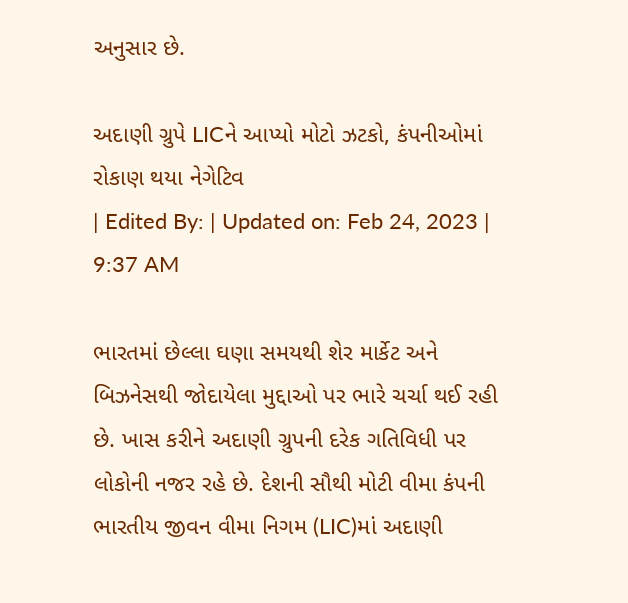અનુસાર છે.

અદાણી ગ્રુપે LICને આપ્યો મોટો ઝટકો, કંપનીઓમાં રોકાણ થયા નેગેટિવ
| Edited By: | Updated on: Feb 24, 2023 | 9:37 AM

ભારતમાં છેલ્લા ઘણા સમયથી શેર માર્કેટ અને બિઝનેસથી જોદાયેલા મુદ્દાઓ પર ભારે ચર્ચા થઈ રહી છે. ખાસ કરીને અદાણી ગ્રુપની દરેક ગતિવિધી પર લોકોની નજર રહે છે. દેશની સૌથી મોટી વીમા કંપની ભારતીય જીવન વીમા નિગમ (LIC)માં અદાણી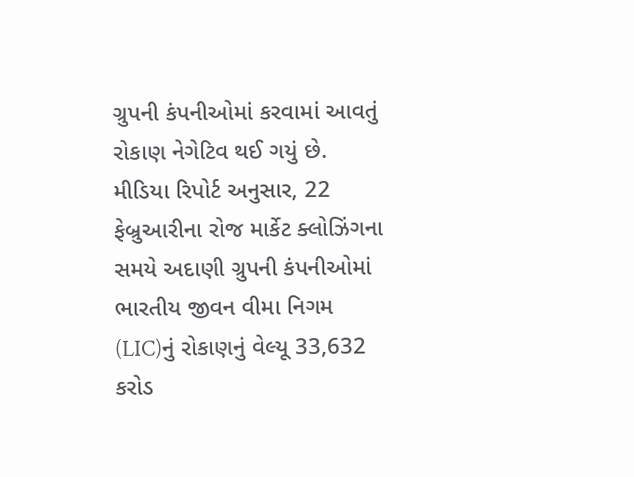ગ્રુપની કંપનીઓમાં કરવામાં આવતું રોકાણ નેગેટિવ થઈ ગયું છે. મીડિયા રિપોર્ટ અનુસાર, 22 ફેબ્રુઆરીના રોજ માર્કેટ ક્લોઝિંગના સમયે અદાણી ગ્રુપની કંપનીઓમાં ભારતીય જીવન વીમા નિગમ (LIC)નું રોકાણનું વેલ્યૂ 33,632 કરોડ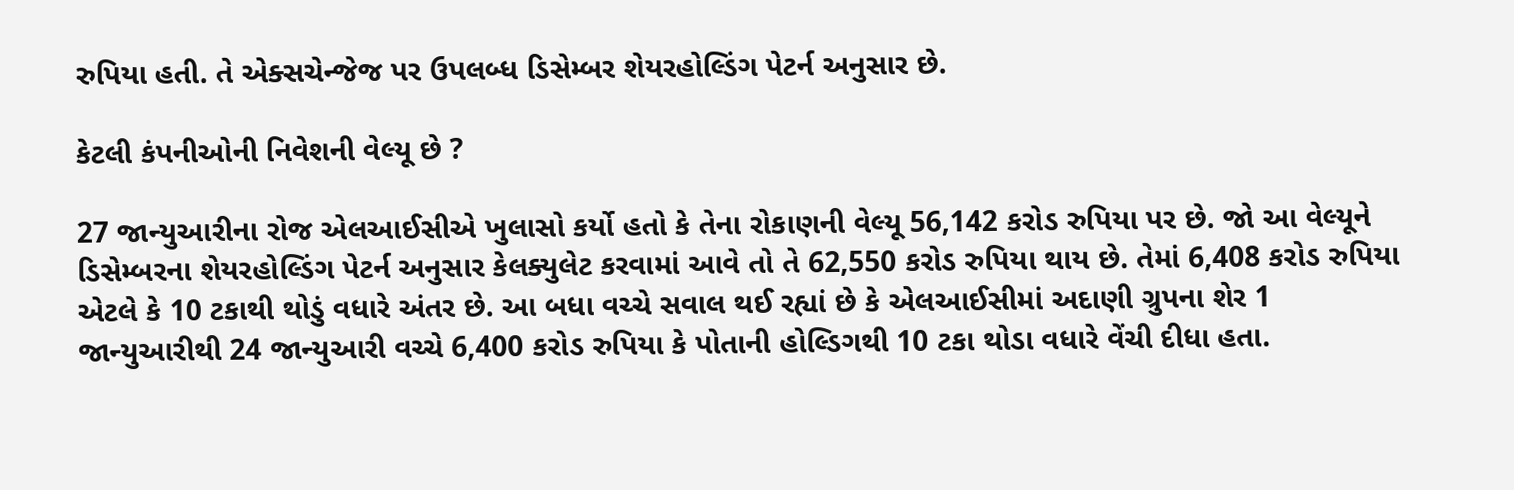રુપિયા હતી. તે એક્સચેન્જેજ પર ઉપલબ્ધ ડિસેમ્બર શેયરહોલ્ડિંગ પેટર્ન અનુસાર છે.

કેટલી કંપનીઓની નિવેશની વેલ્યૂ છે ?

27 જાન્યુઆરીના રોજ એલઆઈસીએ ખુલાસો કર્યો હતો કે તેના રોકાણની વેલ્યૂ 56,142 કરોડ રુપિયા પર છે. જો આ વેલ્યૂને ડિસેમ્બરના શેયરહોલ્ડિંગ પેટર્ન અનુસાર કેલક્યુલેટ કરવામાં આવે તો તે 62,550 કરોડ રુપિયા થાય છે. તેમાં 6,408 કરોડ રુપિયા એટલે કે 10 ટકાથી થોડું વધારે અંતર છે. આ બધા વચ્ચે સવાલ થઈ રહ્યાં છે કે એલઆઈસીમાં અદાણી ગ્રુપના શેર 1 જાન્યુઆરીથી 24 જાન્યુઆરી વચ્ચે 6,400 કરોડ રુપિયા કે પોતાની હોલ્ડિગથી 10 ટકા થોડા વધારે વેંચી દીધા હતા.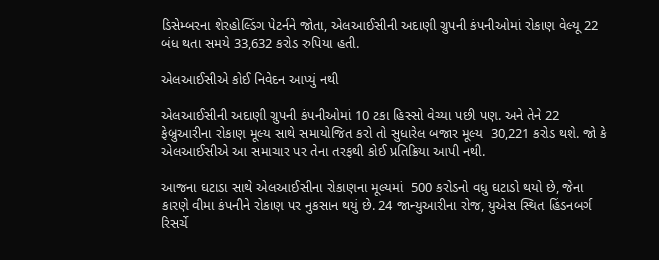ડિસેમ્બરના શેરહોલ્ડિંગ પેટર્નને જોતા, એલઆઈસીની અદાણી ગ્રુપની કંપનીઓમાં રોકાણ વેલ્યૂ 22 બંધ થતા સમયે 33,632 કરોડ રુપિયા હતી.

એલઆઈસીએ કોઈ નિવેદન આપ્યું નથી

એલઆઈસીની અદાણી ગ્રુપની કંપનીઓમાં 10 ટકા હિસ્સો વેચ્યા પછી પણ. અને તેને 22 ફેબ્રુઆરીના રોકાણ મૂલ્ય સાથે સમાયોજિત કરો તો સુધારેલ બજાર મૂલ્ય  30,221 કરોડ થશે. જો કે એલઆઈસીએ આ સમાચાર પર તેના તરફથી કોઈ પ્રતિક્રિયા આપી નથી.

આજના ઘટાડા સાથે એલઆઈસીના રોકાણના મૂલ્યમાં  500 કરોડનો વધુ ઘટાડો થયો છે, જેના કારણે વીમા કંપનીને રોકાણ પર નુકસાન થયું છે. 24 જાન્યુઆરીના રોજ, યુએસ સ્થિત હિંડનબર્ગ રિસર્ચે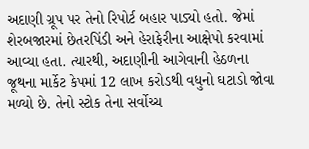અદાણી ગ્રૂપ પર તેનો રિપોર્ટ બહાર પાડ્યો હતો. જેમાં શેરબજારમાં છેતરપિંડી અને હેરાફેરીના આક્ષેપો કરવામાં આવ્યા હતા. ત્યારથી, અદાણીની આગેવાની હેઠળના જૂથના માર્કેટ કેપમાં 12 લાખ કરોડથી વધુનો ઘટાડો જોવા મળ્યો છે. તેનો સ્ટોક તેના સર્વોચ્ચ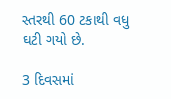સ્તરથી 60 ટકાથી વધુ ઘટી ગયો છે.

3 દિવસમાં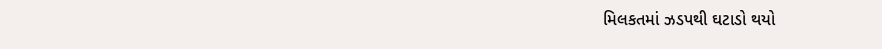મિલકતમાં ઝડપથી ઘટાડો થયો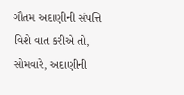ગૌતમ અદાણીની સંપત્તિ વિશે વાત કરીએ તો, સોમવારે, અદાણીની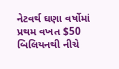નેટવર્થ ઘણા વર્ષોમાં પ્રથમ વખત $50 બિલિયનથી નીચે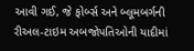આવી ગઈ, જે ફોર્બ્સ અને બ્લૂમબર્ગની રીઅલ-ટાઇમ અબજોપતિઓની યાદીમાં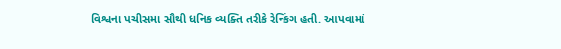વિશ્વના પચીસમા સૌથી ધનિક વ્યક્તિ તરીકે રેન્કિંગ હતી. આપવામાં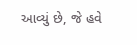આવ્યું છે, જે હવે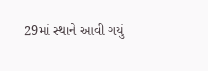29માં સ્થાને આવી ગયું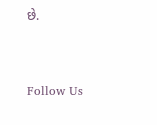છે.



Follow Us